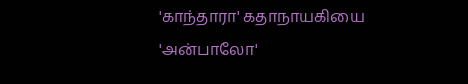'காந்தாரா' கதாநாயகியை 'அன்பாலோ'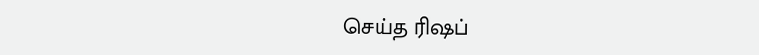செய்த ரிஷப்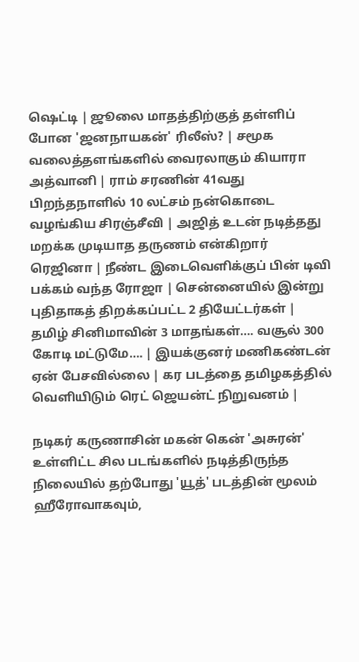ஷெட்டி | ஜூலை மாதத்திற்குத் தள்ளிப் போன 'ஜனநாயகன்' ரிலீஸ்? | சமூக வலைத்தளங்களில் வைரலாகும் கியாரா அத்வானி | ராம் சரணின் 41வது பிறந்தநாளில் 10 லட்சம் நன்கொடை வழங்கிய சிரஞ்சீவி | அஜித் உடன் நடித்தது மறக்க முடியாத தருணம் என்கிறார் ரெஜினா | நீண்ட இடைவெளிக்குப் பின் டிவி பக்கம் வந்த ரோஜா | சென்னையில் இன்று புதிதாகத் திறக்கப்பட்ட 2 தியேட்டர்கள் | தமிழ் சினிமாவின் 3 மாதங்கள்…. வசூல் 300 கோடி மட்டுமே…. | இயக்குனர் மணிகண்டன் ஏன் பேசவில்லை | கர படத்தை தமிழகத்தில் வெளியிடும் ரெட் ஜெயன்ட் நிறுவனம் |

நடிகர் கருணாசின் மகன் கென் 'அசுரன்' உள்ளிட்ட சில படங்களில் நடித்திருந்த நிலையில் தற்போது 'யூத்' படத்தின் மூலம் ஹீரோவாகவும்,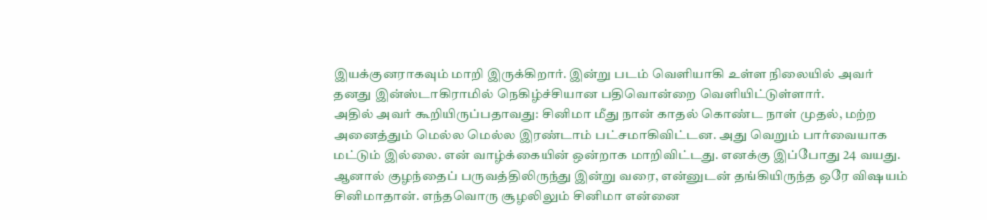இயக்குனராகவும் மாறி இருக்கிறார். இன்று படம் வெளியாகி உள்ள நிலையில் அவர் தனது இன்ஸ்டாகிராமில் நெகிழ்ச்சியான பதிவொன்றை வெளியிட்டுள்ளார்.
அதில் அவர் கூறியிருப்பதாவது: சினிமா மீது நான் காதல் கொண்ட நாள் முதல், மற்ற அனைத்தும் மெல்ல மெல்ல இரண்டாம் பட்சமாகிவிட்டன. அது வெறும் பார்வையாக மட்டும் இல்லை. என் வாழ்க்கையின் ஒன்றாக மாறிவிட்டது. எனக்கு இப்போது 24 வயது. ஆனால் குழந்தைப் பருவத்திலிருந்து இன்று வரை, என்னுடன் தங்கியிருந்த ஒரே விஷயம் சினிமாதான். எந்தவொரு சூழலிலும் சினிமா என்னை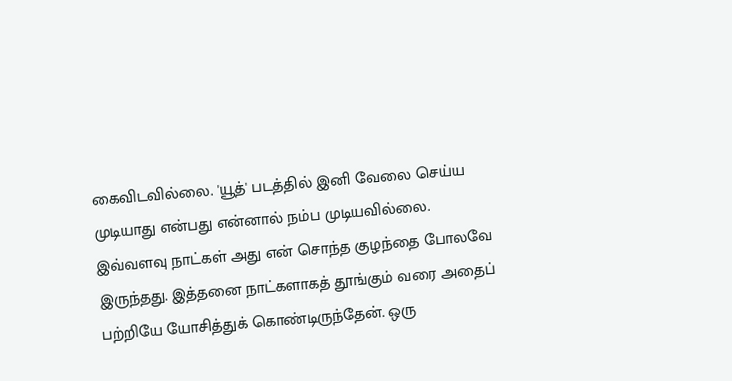கைவிடவில்லை. 'யூத்' படத்தில் இனி வேலை செய்ய முடியாது என்பது என்னால் நம்ப முடியவில்லை.
இவ்வளவு நாட்கள் அது என் சொந்த குழந்தை போலவே இருந்தது. இத்தனை நாட்களாகத் தூங்கும் வரை அதைப் பற்றியே யோசித்துக் கொண்டிருந்தேன். ஒரு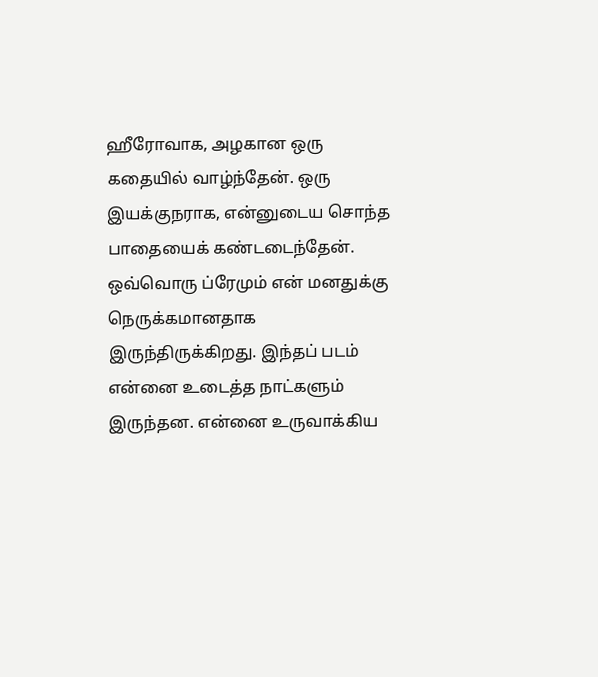ஹீரோவாக, அழகான ஒரு கதையில் வாழ்ந்தேன். ஒரு இயக்குநராக, என்னுடைய சொந்த பாதையைக் கண்டடைந்தேன். ஒவ்வொரு ப்ரேமும் என் மனதுக்கு நெருக்கமானதாக இருந்திருக்கிறது. இந்தப் படம் என்னை உடைத்த நாட்களும் இருந்தன. என்னை உருவாக்கிய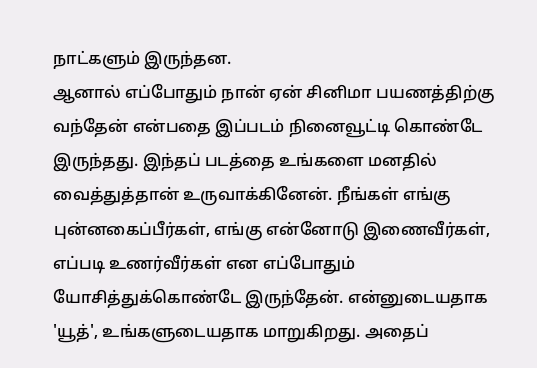நாட்களும் இருந்தன.
ஆனால் எப்போதும் நான் ஏன் சினிமா பயணத்திற்கு வந்தேன் என்பதை இப்படம் நினைவூட்டி கொண்டே இருந்தது. இந்தப் படத்தை உங்களை மனதில் வைத்துத்தான் உருவாக்கினேன். நீங்கள் எங்கு புன்னகைப்பீர்கள், எங்கு என்னோடு இணைவீர்கள், எப்படி உணர்வீர்கள் என எப்போதும் யோசித்துக்கொண்டே இருந்தேன். என்னுடையதாக 'யூத்', உங்களுடையதாக மாறுகிறது. அதைப்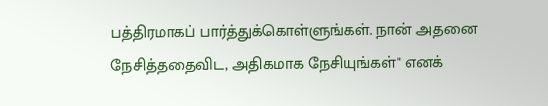பத்திரமாகப் பார்த்துக்கொள்ளுங்கள். நான் அதனை நேசித்ததைவிட, அதிகமாக நேசியுங்கள்" எனக்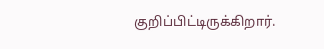குறிப்பிட்டிருக்கிறார்.